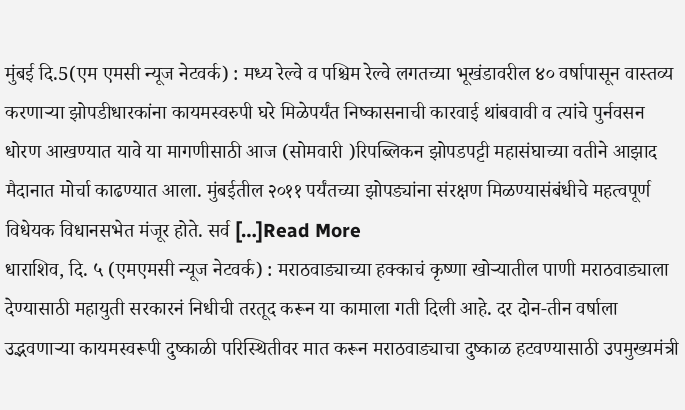मुंबई दि.5(एम एमसी न्यूज नेटवर्क) : मध्य रेल्वे व पश्चिम रेल्वे लगतच्या भूखंडावरील ४० वर्षापासून वास्तव्य करणाऱ्या झोपडीधारकांना कायमस्वरुपी घरे मिळेपर्यंत निष्कासनाची कारवाई थांबवावी व त्यांचे पुर्नवसन धोरण आखण्यात यावे या मागणीसाठी आज (सोमवारी )रिपब्लिकन झोपडपट्टी महासंघाच्या वतीने आझाद मैदानात मोर्चा काढण्यात आला. मुंबईतील २०११ पर्यंतच्या झोपड्यांना संरक्षण मिळण्यासंबंधीचे महत्वपूर्ण विधेयक विधानसभेत मंजूर होते. सर्व […]Read More
धाराशिव, दि. ५ (एमएमसी न्यूज नेटवर्क) : मराठवाड्याच्या हक्काचं कृष्णा खोऱ्यातील पाणी मराठवाड्याला देण्यासाठी महायुती सरकारनं निधीची तरतूद करून या कामाला गती दिली आहे. दर दोन-तीन वर्षाला उद्भवणाऱ्या कायमस्वरूपी दुष्काळी परिस्थितीवर मात करून मराठवाड्याचा दुष्काळ हटवण्यासाठी उपमुख्यमंत्री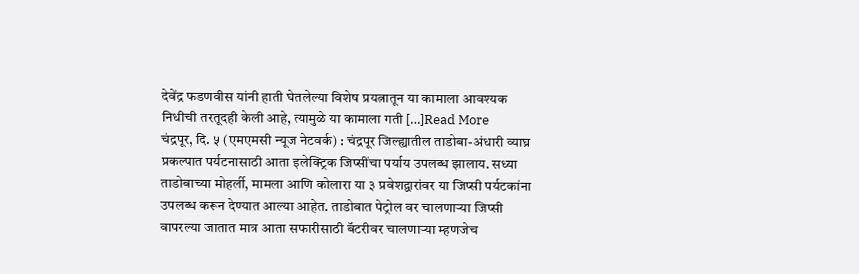देवेंद्र फडणवीस यांनी हाती घेतलेल्या विशेष प्रयत्नातून या कामाला आवश्यक निधीची तरतूदही केली आहे, त्यामुळे या कामाला गती […]Read More
चंद्रपूर, दि. ५ (एमएमसी न्यूज नेटवर्क) : चंद्रपूर जिल्ह्यातील ताडोबा-अंधारी व्याघ्र प्रकल्पात पर्यटनासाठी आता इलेक्ट्रिक जिप्सींचा पर्याय उपलब्ध झालाय. सध्या ताडोबाच्या मोहर्ली, मामला आणि कोलारा या ३ प्रवेशद्वारांवर या जिप्सी पर्यटकांना उपलब्ध करून देण्यात आल्या आहेत. ताडोबात पेट्रोल वर चालणाऱ्या जिप्सी वापरल्या जातात मात्र आता सफारीसाठी बॅटरीवर चालणाऱ्या म्हणजेच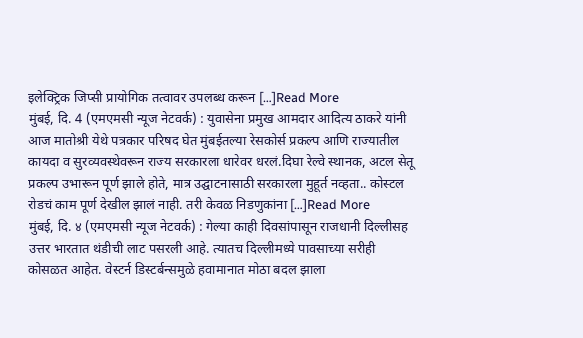इलेक्ट्रिक जिप्सी प्रायोगिक तत्वावर उपलब्ध करून […]Read More
मुंबई, दि. 4 (एमएमसी न्यूज नेटवर्क) : युवासेना प्रमुख आमदार आदित्य ठाकरे यांनी आज मातोश्री येथे पत्रकार परिषद घेत मुंबईतल्या रेसकोर्स प्रकल्प आणि राज्यातील कायदा व सुरव्यवस्थेवरून राज्य सरकारला धारेवर धरलं.दिघा रेल्वे स्थानक, अटल सेतू प्रकल्प उभारून पूर्ण झाले होते, मात्र उद्घाटनासाठी सरकारला मुहूर्त नव्हता.. कोस्टल रोडचं काम पूर्ण देखील झालं नाही. तरी केवळ निडणुकांना […]Read More
मुंबई, दि. ४ (एमएमसी न्यूज नेटवर्क) : गेल्या काही दिवसांपासून राजधानी दिल्लीसह उत्तर भारतात थंडीची लाट पसरली आहे. त्यातच दिल्लीमध्ये पावसाच्या सरीही कोसळत आहेत. वेस्टर्न डिस्टर्बन्समुळे हवामानात मोठा बदल झाला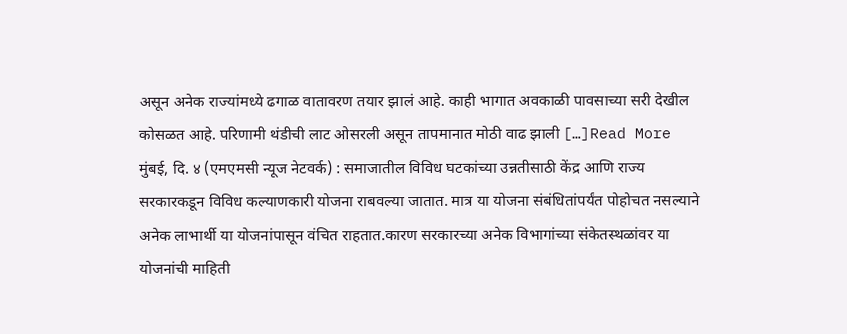असून अनेक राज्यांमध्ये ढगाळ वातावरण तयार झालं आहे. काही भागात अवकाळी पावसाच्या सरी देखील कोसळत आहे. परिणामी थंडीची लाट ओसरली असून तापमानात मोठी वाढ झाली […]Read More
मुंबई, दि. ४ (एमएमसी न्यूज नेटवर्क) : समाजातील विविध घटकांच्या उन्नतीसाठी केंद्र आणि राज्य सरकारकडून विविध कल्याणकारी योजना राबवल्या जातात. मात्र या योजना संबंधितांपर्यंत पोहोचत नसल्याने अनेक लाभार्थी या योजनांपासून वंचित राहतात.कारण सरकारच्या अनेक विभागांच्या संकेतस्थळांवर या योजनांची माहिती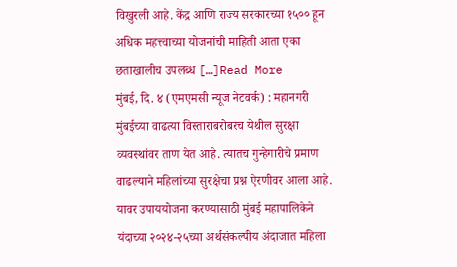विखुरली आहे. केंद्र आणि राज्य सरकारच्या १५०० हून अधिक महत्त्वाच्या योजनांची माहिती आता एका छताखालीच उपलब्ध […]Read More
मुंबई, दि. ४ (एमएमसी न्यूज नेटवर्क) : महानगरी मुंबईच्या वाढत्या विस्ताराबरोबरच येथील सुरक्षा व्यवस्थांवर ताण येत आहे. त्यातच गुन्हेगारीचे प्रमाण वाढल्याने महिलांच्या सुरक्षेचा प्रश्न ऐरणीवर आला आहे. यावर उपाययोजना करण्यासाठी मुंबई महापालिकेने यंदाच्या २०२४-२५च्या अर्थसंकल्पीय अंदाजात महिला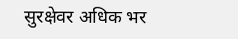सुरक्षेवर अधिक भर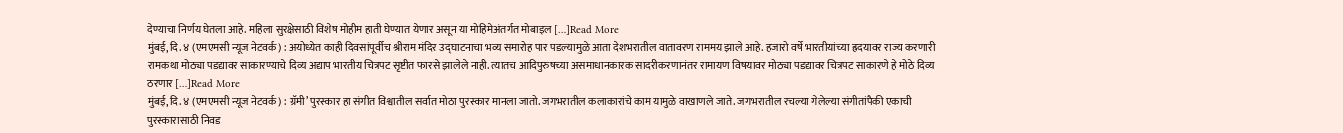देण्याचा निर्णय घेतला आहे. महिला सुरक्षेसाठी विशेष मोहीम हाती घेण्यात येणार असून या मोहिमेअंतर्गत मोबाइल […]Read More
मुंबई, दि. ४ (एमएमसी न्यूज नेटवर्क) : अयोध्येत काही दिवसांपूर्वीच श्रीराम मंदिर उद्घाटनाचा भव्य समारोह पार पडल्यामुळे आता देशभरातील वातावरण राममय झाले आहे. हजारो वर्षे भारतीयांच्या ह्रदयावर राज्य करणारी रामकथा मोठ्या पडद्यावर साकारण्याचे दिव्य अद्याप भारतीय चित्रपट सृष्टीत फारसे झालेले नाही. त्यातच आदिपुरुषच्या असमाधानकारक सादरीकरणानंतर रामायण विषयावर मोठ्या पडद्यावर चित्रपट साकारणे हे मोठे दिव्य ठरणार […]Read More
मुंबई, दि. ४ (एमएमसी न्यूज नेटवर्क) : ग्रॅमी’ पुरस्कार हा संगीत विश्वातील सर्वात मोठा पुरस्कार मानला जातो. जगभरातील कलाकारांचे काम यामुळे वाखाणले जाते. जगभरातील रचल्या गेलेल्या संगीतांपैकी एकाची पुरस्कारासाठी निवड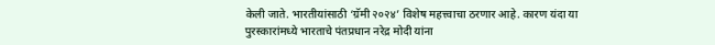केली जाते. भारतीयांसाठी ‘ग्रॅमी २०२४’ विशेष महत्त्वाचा ठरणार आहे. कारण यंदा या पुरस्कारांमध्ये भारताचे पंतप्रधान नरेद्र मोदी यांना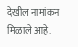देखील नामांकन मिळाले आहे.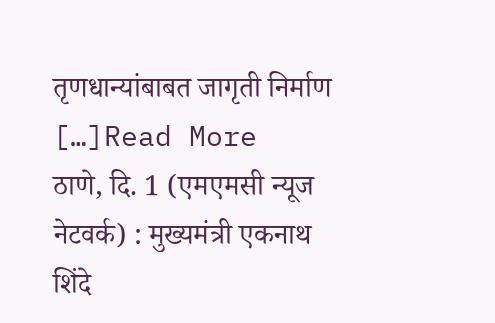तृणधान्यांबाबत जागृती निर्माण […]Read More
ठाणे, दि. 1 (एमएमसी न्यूज नेटवर्क) : मुख्यमंत्री एकनाथ शिंदे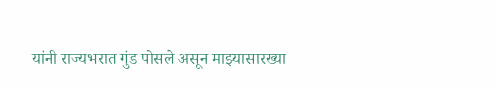यांनी राज्यभरात गुंड पोसले असून माझ्यासारख्या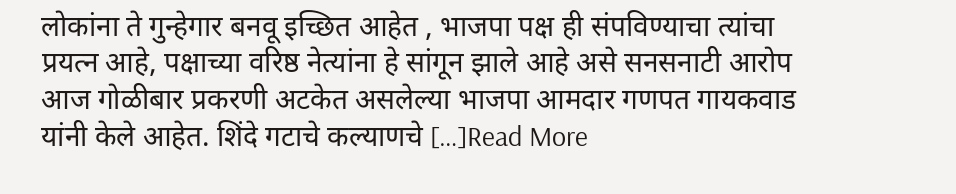लोकांना ते गुन्हेगार बनवू इच्छित आहेत , भाजपा पक्ष ही संपविण्याचा त्यांचा प्रयत्न आहे, पक्षाच्या वरिष्ठ नेत्यांना हे सांगून झाले आहे असे सनसनाटी आरोप आज गोळीबार प्रकरणी अटकेत असलेल्या भाजपा आमदार गणपत गायकवाड यांनी केले आहेत. शिंदे गटाचे कल्याणचे […]Read More